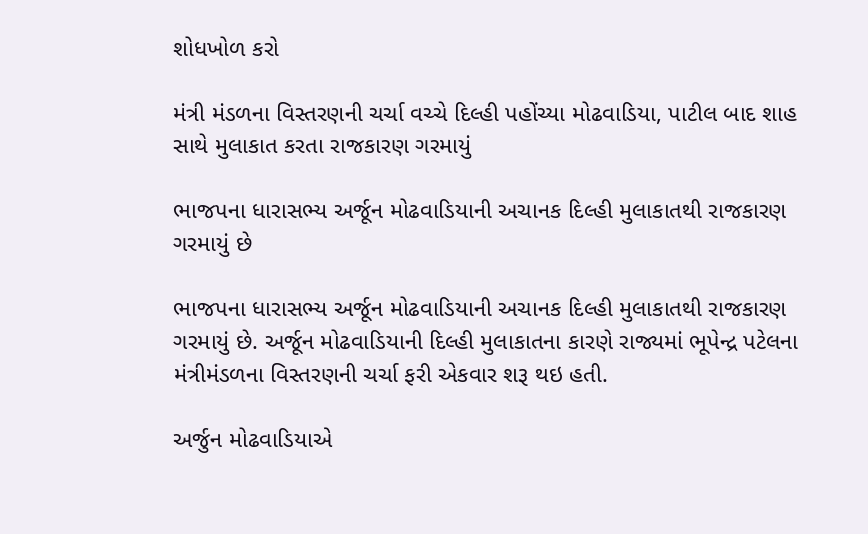શોધખોળ કરો

મંત્રી મંડળના વિસ્તરણની ચર્ચા વચ્ચે દિલ્હી પહોંચ્યા મોઢવાડિયા, પાટીલ બાદ શાહ સાથે મુલાકાત કરતા રાજકારણ ગરમાયું

ભાજપના ધારાસભ્ય અર્જૂન મોઢવાડિયાની અચાનક દિલ્હી મુલાકાતથી રાજકારણ ગરમાયું છે

ભાજપના ધારાસભ્ય અર્જૂન મોઢવાડિયાની અચાનક દિલ્હી મુલાકાતથી રાજકારણ ગરમાયું છે. અર્જૂન મોઢવાડિયાની દિલ્હી મુલાકાતના કારણે રાજ્યમાં ભૂપેન્દ્ર પટેલના મંત્રીમંડળના વિસ્તરણની ચર્ચા ફરી એકવાર શરૂ થઇ હતી.

અર્જુન મોઢવાડિયાએ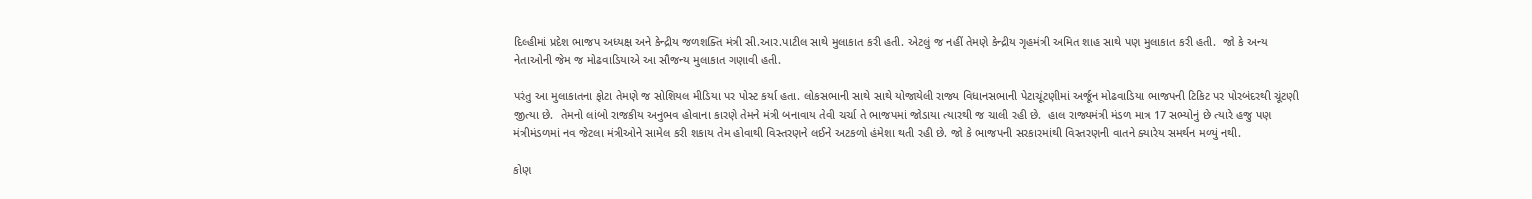દિલ્હીમાં પ્રદેશ ભાજપ અધ્યક્ષ અને કેન્દ્રીય જળશક્તિ મંત્રી સી.આર.પાટીલ સાથે મુલાકાત કરી હતી. એટલું જ નહીં તેમણે કેન્દ્રીય ગૃહમંત્રી અમિત શાહ સાથે પણ મુલાકાત કરી હતી.  જો કે અન્ય નેતાઓની જેમ જ મોઢવાડિયાએ આ સૌજન્ય મુલાકાત ગણાવી હતી.

પરંતુ આ મુલાકાતના ફોટા તેમણે જ સોશિયલ મીડિયા પર પોસ્ટ કર્યા હતા. લોકસભાની સાથે સાથે યોજાયેલી રાજ્ય વિધાનસભાની પેટાચૂંટણીમાં અર્જૂન મોઢવાડિયા ભાજપની ટિકિટ પર પોરબંદરથી ચૂંટણી જીત્યા છે.  તેમનો લાંબો રાજકીય અનુભવ હોવાના કારણે તેમને મંત્રી બનાવાય તેવી ચર્ચા તે ભાજપમાં જોડાયા ત્યારથી જ ચાલી રહી છે.  હાલ રાજ્યમંત્રી મંડળ માત્ર 17 સભ્યોનું છે ત્યારે હજુ પણ મંત્રીમંડળમાં નવ જેટલા મંત્રીઓને સામેલ કરી શકાય તેમ હોવાથી વિસ્તરણને લઈને અટકળો હંમેશા થતી રહી છે. જો કે ભાજપની સરકારમાંથી વિસ્તરણની વાતને ક્યારેય સમર્થન મળ્યું નથી.

કોણ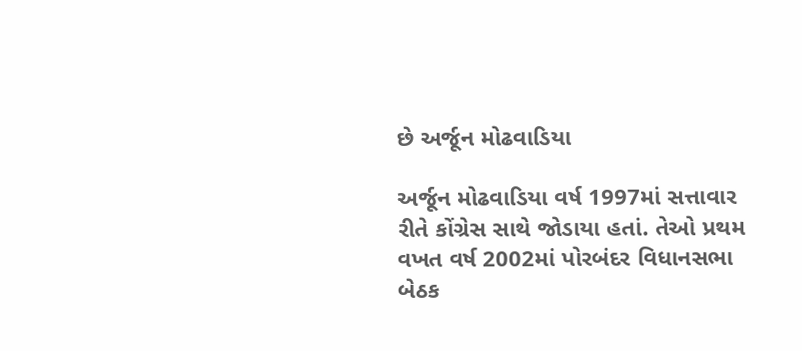છે અર્જૂન મોઢવાડિયા

અર્જૂન મોઢવાડિયા વર્ષ 1997માં સત્તાવાર રીતે કોંગ્રેસ સાથે જોડાયા હતાં. તેઓ પ્રથમ વખત વર્ષ 2002માં પોરબંદર વિધાનસભા બેઠક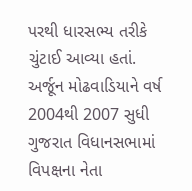પરથી ધારસભ્ય તરીકે ચુંટાઈ આવ્યા હતાં. અર્જૂન મોઢવાડિયાને વર્ષ 2004થી 2007 સુધી ગુજરાત વિધાનસભામાં વિપક્ષના નેતા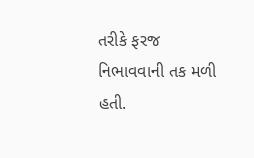તરીકે ફરજ નિભાવવાની તક મળી હતી.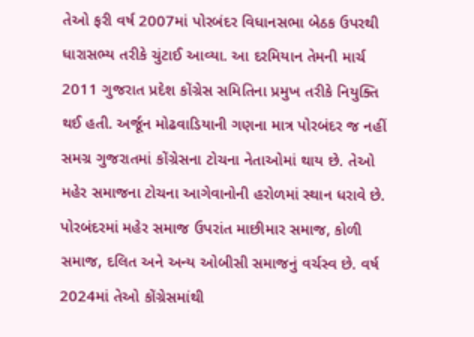તેઓ ફરી વર્ષ 2007માં પોરબંદર વિધાનસભા બેઠક ઉપરથી ધારાસભ્ય તરીકે ચુંટાઈ આવ્યા. આ દરમિયાન તેમની માર્ચ 2011 ગુજરાત પ્રદેશ કોંગ્રેસ સમિતિના પ્રમુખ તરીકે નિયુક્તિ થઈ હતી. અર્જૂન મોઢવાડિયાની ગણના માત્ર પોરબંદર જ નહીં સમગ્ર ગુજરાતમાં કોંગ્રેસના ટોચના નેતાઓમાં થાય છે. તેઓ મહેર સમાજના ટોચના આગેવાનોની હરોળમાં સ્થાન ધરાવે છે. પોરબંદરમાં મહેર સમાજ ઉપરાંત માછીમાર સમાજ, કોળી સમાજ, દલિત અને અન્ય ઓબીસી સમાજનું વર્ચસ્વ છે. વર્ષ 2024માં તેઓ કોંગ્રેસમાંથી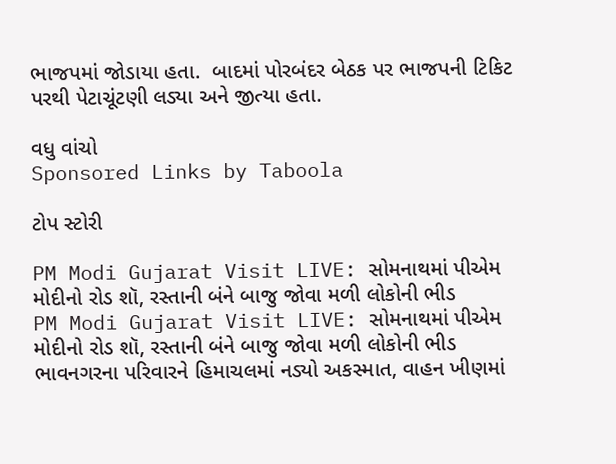ભાજપમાં જોડાયા હતા.  બાદમાં પોરબંદર બેઠક પર ભાજપની ટિકિટ પરથી પેટાચૂંટણી લડ્યા અને જીત્યા હતા.

વધુ વાંચો
Sponsored Links by Taboola

ટોપ સ્ટોરી

PM Modi Gujarat Visit LIVE: સોમનાથમાં પીએમ મોદીનો રોડ શૉ, રસ્તાની બંને બાજુ જોવા મળી લોકોની ભીડ
PM Modi Gujarat Visit LIVE: સોમનાથમાં પીએમ મોદીનો રોડ શૉ, રસ્તાની બંને બાજુ જોવા મળી લોકોની ભીડ
ભાવનગરના પરિવારને હિમાચલમાં નડ્યો અકસ્માત, વાહન ખીણમાં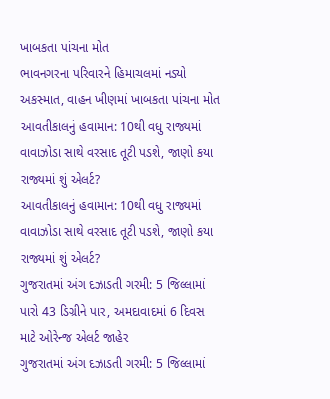ખાબકતા પાંચના મોત
ભાવનગરના પરિવારને હિમાચલમાં નડ્યો અકસ્માત, વાહન ખીણમાં ખાબકતા પાંચના મોત
આવતીકાલનું હવામાન: 10થી વધુ રાજ્યમાં વાવાઝોડા સાથે વરસાદ તૂટી પડશે, જાણો કયા રાજ્યમાં શું એલર્ટ?
આવતીકાલનું હવામાન: 10થી વધુ રાજ્યમાં વાવાઝોડા સાથે વરસાદ તૂટી પડશે, જાણો કયા રાજ્યમાં શું એલર્ટ?
ગુજરાતમાં અંગ દઝાડતી ગરમી: 5 જિલ્લામાં પારો 43 ડિગ્રીને પાર, અમદાવાદમાં 6 દિવસ માટે ઓરેન્જ એલર્ટ જાહેર
ગુજરાતમાં અંગ દઝાડતી ગરમી: 5 જિલ્લામાં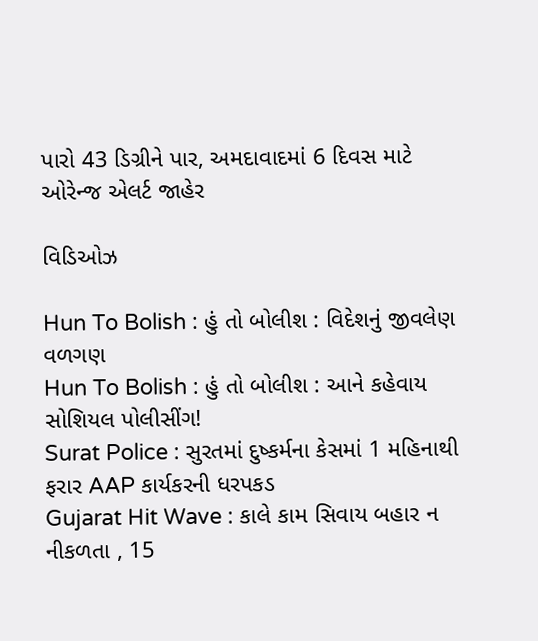પારો 43 ડિગ્રીને પાર, અમદાવાદમાં 6 દિવસ માટે ઓરેન્જ એલર્ટ જાહેર

વિડિઓઝ

Hun To Bolish : હું તો બોલીશ : વિદેશનું જીવલેણ વળગણ
Hun To Bolish : હું તો બોલીશ : આને કહેવાય સોશિયલ પોલીસીંગ!
Surat Police : સુરતમાં દુષ્કર્મના કેસમાં 1 મહિનાથી ફરાર AAP કાર્યકરની ધરપકડ
Gujarat Hit Wave : કાલે કામ સિવાય બહાર ન નીકળતા , 15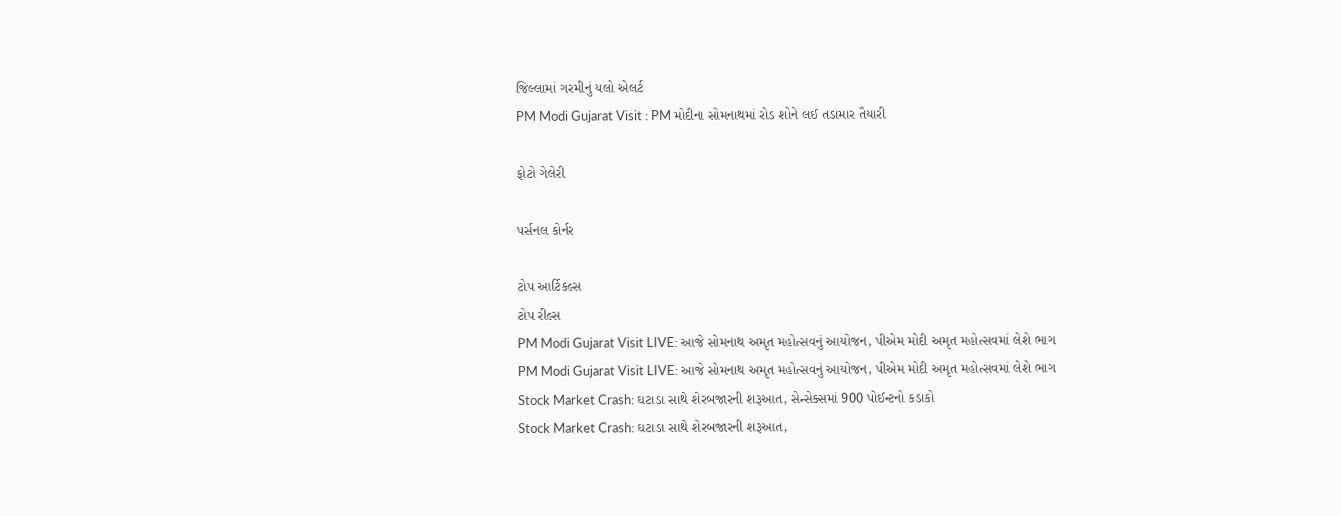જિલ્લામાં ગરમીનું યલો એલર્ટ
PM Modi Gujarat Visit : PM મોદીના સોમનાથમાં રોડ શોને લઈ તડામાર તૈયારી

ફોટો ગેલેરી

પર્સનલ કોર્નર

ટોપ આર્ટિકલ્સ
ટોપ રીલ્સ
PM Modi Gujarat Visit LIVE: આજે સોમનાથ અમૃત મહોત્સવનું આયોજન, પીએમ મોદી અમૃત મહોત્સવમાં લેશે ભાગ
PM Modi Gujarat Visit LIVE: આજે સોમનાથ અમૃત મહોત્સવનું આયોજન, પીએમ મોદી અમૃત મહોત્સવમાં લેશે ભાગ
Stock Market Crash: ઘટાડા સાથે શેરબજારની શરૂઆત, સેન્સેક્સમાં 900 પોઈન્ટનો કડાકો
Stock Market Crash: ઘટાડા સાથે શેરબજારની શરૂઆત,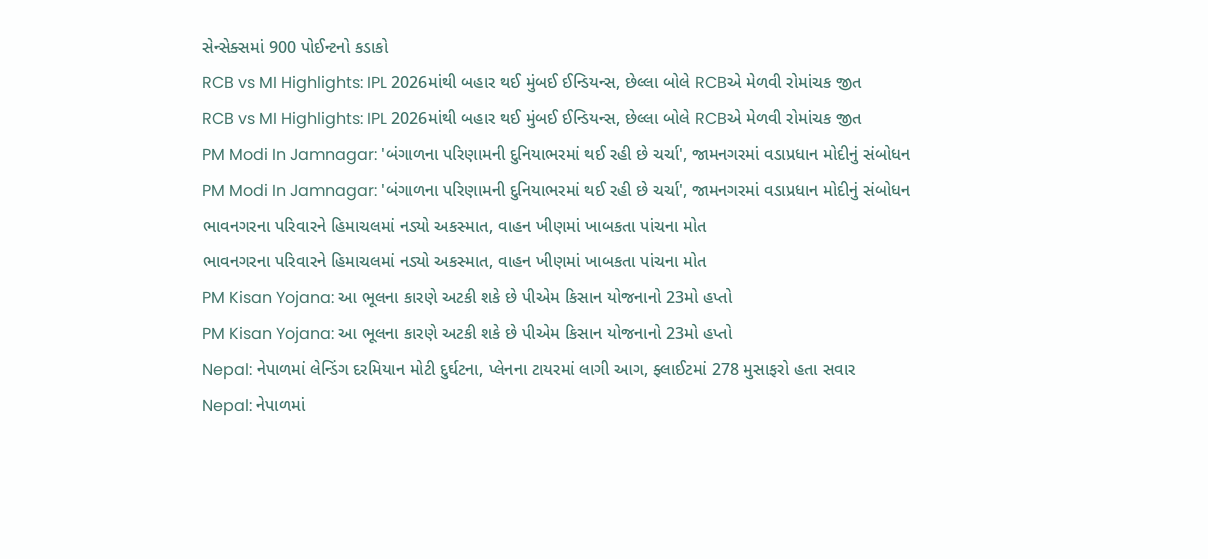સેન્સેક્સમાં 900 પોઈન્ટનો કડાકો
RCB vs MI Highlights: IPL 2026માંથી બહાર થઈ મુંબઈ ઈન્ડિયન્સ, છેલ્લા બોલે RCBએ મેળવી રોમાંચક જીત
RCB vs MI Highlights: IPL 2026માંથી બહાર થઈ મુંબઈ ઈન્ડિયન્સ, છેલ્લા બોલે RCBએ મેળવી રોમાંચક જીત
PM Modi In Jamnagar: 'બંગાળના પરિણામની દુનિયાભરમાં થઈ રહી છે ચર્ચા', જામનગરમાં વડાપ્રધાન મોદીનું સંબોધન
PM Modi In Jamnagar: 'બંગાળના પરિણામની દુનિયાભરમાં થઈ રહી છે ચર્ચા', જામનગરમાં વડાપ્રધાન મોદીનું સંબોધન
ભાવનગરના પરિવારને હિમાચલમાં નડ્યો અકસ્માત, વાહન ખીણમાં ખાબકતા પાંચના મોત
ભાવનગરના પરિવારને હિમાચલમાં નડ્યો અકસ્માત, વાહન ખીણમાં ખાબકતા પાંચના મોત
PM Kisan Yojana: આ ભૂલના કારણે અટકી શકે છે પીએમ કિસાન યોજનાનો 23મો હપ્તો
PM Kisan Yojana: આ ભૂલના કારણે અટકી શકે છે પીએમ કિસાન યોજનાનો 23મો હપ્તો
Nepal: નેપાળમાં લેન્ડિંગ દરમિયાન મોટી દુર્ઘટના, પ્લેનના ટાયરમાં લાગી આગ, ફ્લાઈટમાં 278 મુસાફરો હતા સવાર
Nepal: નેપાળમાં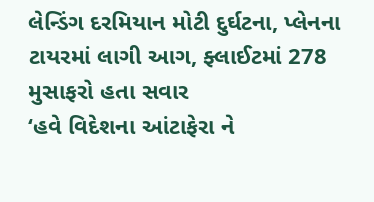લેન્ડિંગ દરમિયાન મોટી દુર્ઘટના, પ્લેનના ટાયરમાં લાગી આગ, ફ્લાઈટમાં 278 મુસાફરો હતા સવાર
‘હવે વિદેશના આંટાફેરા ને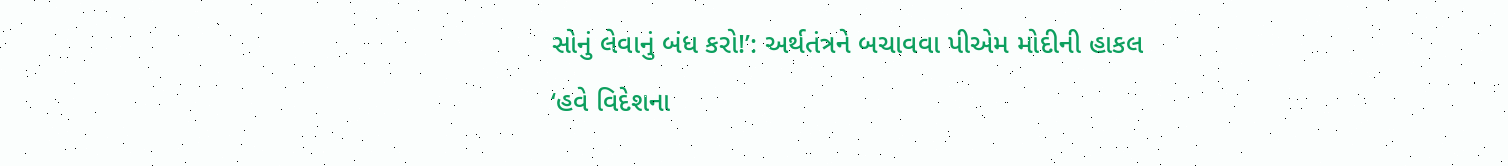સોનું લેવાનું બંધ કરો!’: અર્થતંત્રને બચાવવા પીએમ મોદીની હાકલ
‘હવે વિદેશના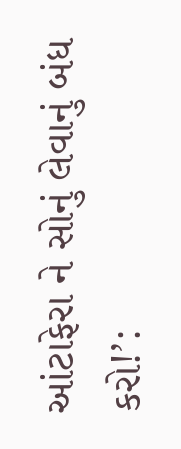આંટાફેરા ને સોનું લેવાનું બંધ કરો!’: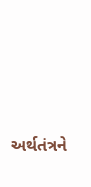અર્થતંત્રને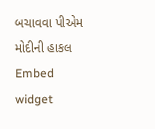બચાવવા પીએમ મોદીની હાકલ
Embed widget